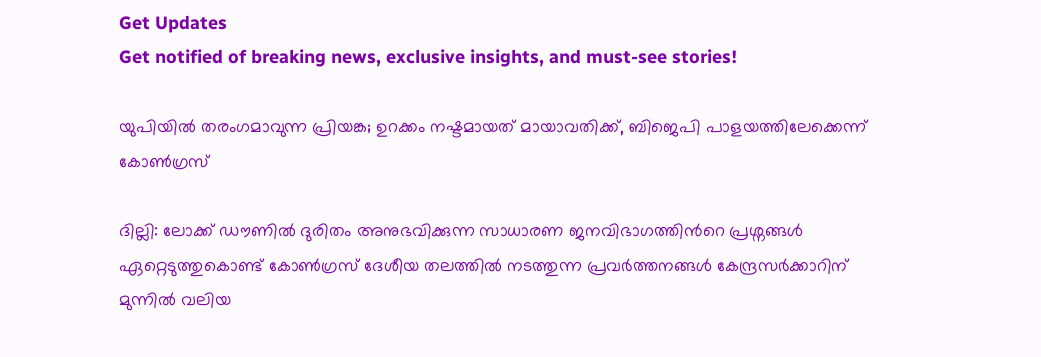Get Updates
Get notified of breaking news, exclusive insights, and must-see stories!

യുപിയില്‍ തരംഗമാവുന്ന പ്രിയങ്ക; ഉറക്കം നഷ്ടമായത് മായാവതിക്ക്, ബിജെപി പാളയത്തിലേക്കെന്ന് കോണ്‍ഗ്രസ്

ദില്ലി: ലോക്ക് ഡൗണില്‍ ദുരിതം അനുഭവിക്കുന്ന സാധാരണ ജനവിഭാഗത്തിന്‍റെ പ്രശ്നങ്ങള്‍ ഏറ്റെടുത്തുകൊണ്ട് കോണ്‍ഗ്രസ് ദേശീയ തലത്തില്‍ നടത്തുന്ന പ്രവര്‍ത്തനങ്ങള്‍ കേന്ദ്രസര്‍ക്കാറിന് മുന്നില്‍ വലിയ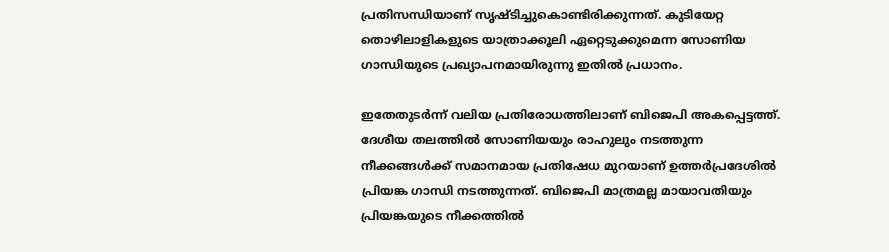പ്രതിസന്ധിയാണ് സൃഷ്ടിച്ചുകൊണ്ടിരിക്കുന്നത്. കുടിയേറ്റ തൊഴിലാളികളുടെ യാത്രാക്കൂലി ഏറ്റെടുക്കുമെന്ന സോണിയ ഗാന്ധിയുടെ പ്രഖ്യാപനമായിരുന്നു ഇതില്‍ പ്രധാനം.

ഇതേതുടര്‍ന്ന് വലിയ പ്രതിരോധത്തിലാണ് ബിജെപി അകപ്പെട്ടത്ത്. ദേശീയ തലത്തില്‍ സോണിയയും രാഹുലും നടത്തുന്ന നീക്കങ്ങള്‍ക്ക് സമാനമായ പ്രതിഷേധ മുറയാണ് ഉത്തര്‍പ്രദേശില്‍ പ്രിയങ്ക ഗാന്ധി നടത്തുന്നത്. ബിജെപി മാത്രമല്ല മായാവതിയും പ്രിയങ്കയുടെ നീക്കത്തില്‍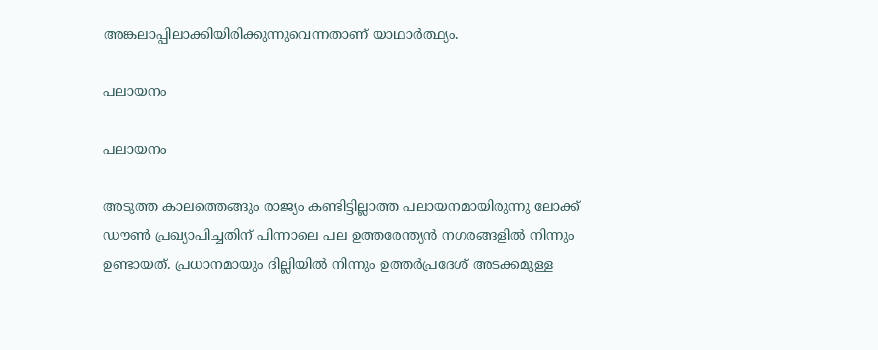അങ്കലാപ്പിലാക്കിയിരിക്കുന്നുവെന്നതാണ് യാഥാര്‍ത്ഥ്യം.

പലായനം

പലായനം

അടുത്ത കാലത്തെങ്ങും രാജ്യം കണ്ടിട്ടില്ലാത്ത പലായനമായിരുന്നു ലോക്ക് ഡൗണ്‍ പ്രഖ്യാപിച്ചതിന് പിന്നാലെ പല ഉത്തരേന്ത്യന്‍ നഗരങ്ങളില്‍ നിന്നും ഉണ്ടായത്. പ്രധാനമായും ദില്ലിയില്‍ നിന്നും ഉത്തര്‍പ്രദേശ് അടക്കമുള്ള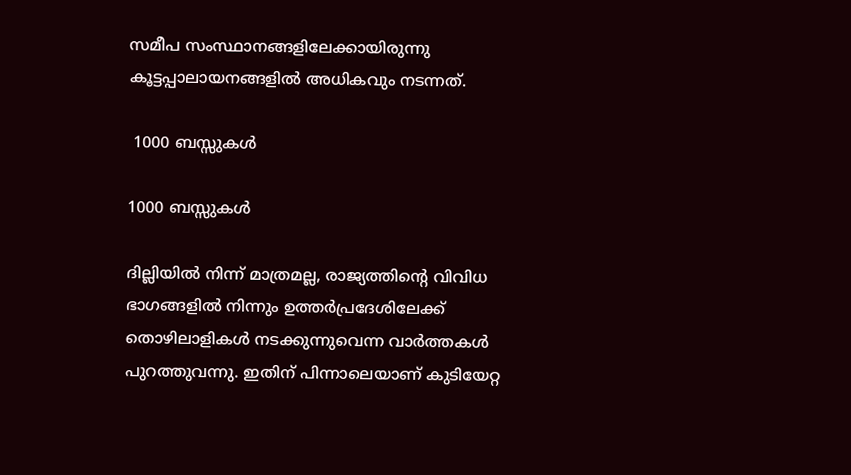സമീപ സംസ്ഥാനങ്ങളിലേക്കായിരുന്നു കൂട്ടപ്പാലായനങ്ങളില്‍ അധികവും നടന്നത്.

 1000 ബസ്സുകള്‍

1000 ബസ്സുകള്‍

ദില്ലിയില്‍ നിന്ന് മാത്രമല്ല, രാജ്യത്തിന്‍റെ വിവിധ ഭാഗങ്ങളില്‍ നിന്നും ഉത്തര്‍പ്രദേശിലേക്ക് തൊഴിലാളികള്‍ നടക്കുന്നുവെന്ന വാര്‍ത്തകള്‍ പുറത്തുവന്നു. ഇതിന് പിന്നാലെയാണ് കുടിയേറ്റ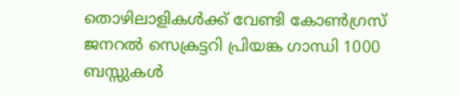തൊഴിലാളികള്‍ക്ക് വേണ്ടി കോണ്‍ഗ്രസ് ജനറല്‍ സെക്രട്ടറി പ്രിയങ്ക ഗാന്ധി 1000 ബസ്സുകള്‍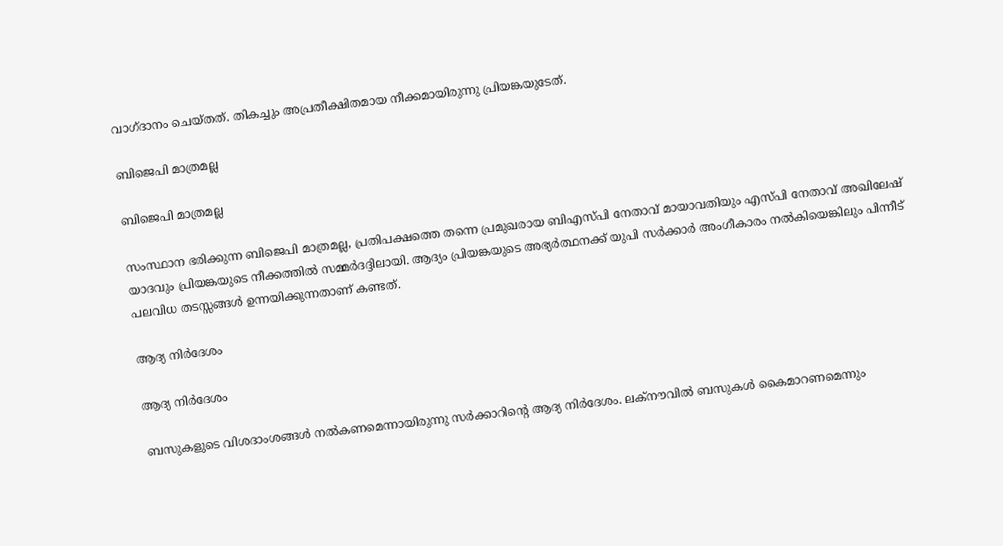വാഗ്ദാനം ചെയ്തത്. തികച്ചും അപ്രതീക്ഷിതമായ നീക്കമായിരുന്നു പ്രിയങ്കയുടേത്.

ബിജെപി മാത്രമല്ല

ബിജെപി മാത്രമല്ല

സംസ്ഥാന ഭരിക്കുന്ന ബിജെപി മാത്രമല്ല, പ്രതിപക്ഷത്തെ തന്നെ പ്രമുഖരായ ബിഎസ്പി നേതാവ് മായാവതിയും എസ്പി നേതാവ് അഖിലേഷ് യാദവും പ്രിയങ്കയുടെ നീക്കത്തില്‍ സമ്മര്‍ദദ്ദിലായി. ആദ്യം പ്രിയങ്കയുടെ അഭ്യര്‍ത്ഥനക്ക് യുപി സര്‍ക്കാര്‍ അംഗീകാരം നല്‍കിയെങ്കിലും പിന്നീട് പലവിധ തടസ്സങ്ങള്‍ ഉന്നയിക്കുന്നതാണ് കണ്ടത്.

ആദ്യ നിര്‍ദേശം

ആദ്യ നിര്‍ദേശം

ബസുകളുടെ വിശദാംശങ്ങള്‍ നല്‍കണമെന്നായിരുന്നു സര്‍ക്കാറിന്‍റെ ആദ്യ നിര്‍ദേശം. ലക്നൗവിൽ ബസുകൾ കൈമാറണമെന്നും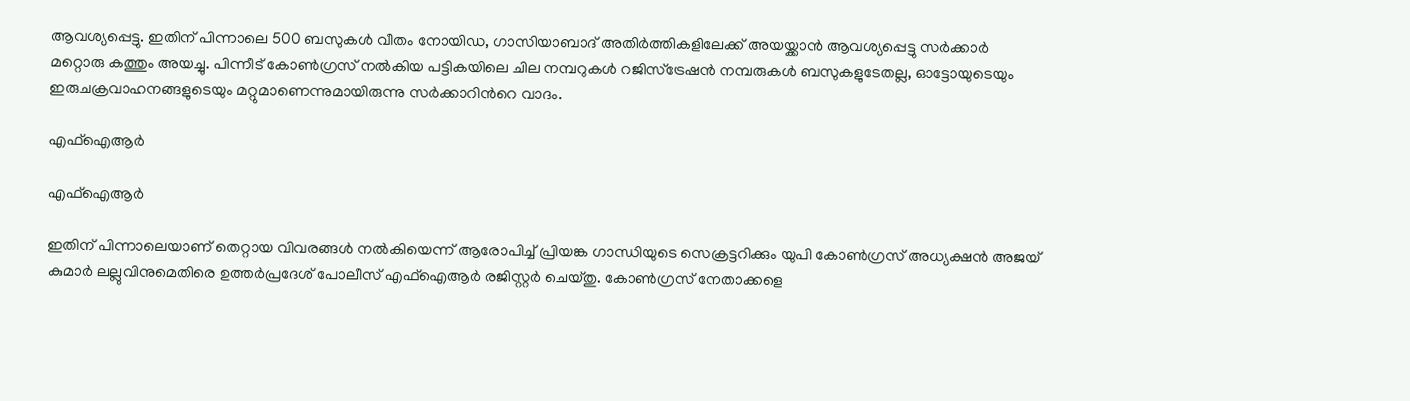ആവശ്യപ്പെട്ടു. ഇതിന് പിന്നാലെ 500 ബസുകള്‍ വീതം നോയിഡ, ഗാസിയാബാദ് അതിര്‍ത്തികളിലേക്ക് അയയ്ക്കാന്‍ ആവശ്യപ്പെട്ടു സർക്കാർ മറ്റൊരു കത്തും അയച്ചു. പിന്നീട് കോണ്‍ഗ്രസ് നല്‍കിയ പട്ടികയിലെ ചില നമ്പറുകള്‍ റജിസ്‌ട്രേഷന്‍ നമ്പരുകള്‍ ബസുകളുടേതല്ല, ഓട്ടോയുടെയും ഇരുചക്രവാഹനങ്ങളുടെയും മറ്റുമാണെന്നുമായിരുന്നു സര്‍ക്കാറിന്‍റെ വാദം.

എഫ്ഐആര്‍

എഫ്ഐആര്‍

ഇതിന് പിന്നാലെയാണ് തെറ്റായ വിവരങ്ങള്‍ നല്‍കിയെന്ന് ആരോപിച്ച് പ്രിയങ്ക ഗാന്ധിയുടെ സെക്രട്ടറിക്കും യുപി കോൺഗ്രസ് അധ്യക്ഷൻ അജയ് കുമാർ ലല്ലുവിനുമെതിരെ ഉത്തർപ്രദേശ് പോലീസ് എഫ്ഐആര്‍ രജിസ്റ്റര്‍ ചെയ്തു. കോണ്‍ഗ്രസ് നേതാക്കളെ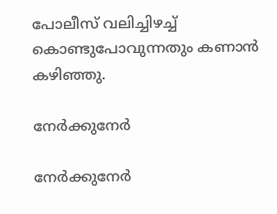പോലീസ് വലിച്ചിഴച്ച് കൊണ്ടുപോവുന്നതും കണാന്‍ കഴിഞ്ഞു.

നേര്‍ക്കുനേര്‍

നേര്‍ക്കുനേര്‍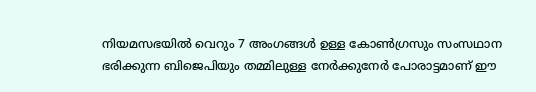നിയമസഭയില്‍ വെറും 7 അംഗങ്ങള്‍ ഉള്ള കോണ്‍ഗ്രസും സംസഥാന ഭരിക്കുന്ന ബിജെപിയും തമ്മിലുള്ള നേര്‍ക്കുനേര്‍ പോരാട്ടമാണ് ഈ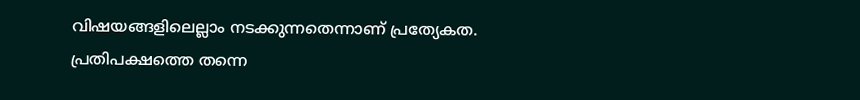വിഷയങ്ങളിലെല്ലാം നടക്കുന്നതെന്നാണ് പ്രത്യേകത. പ്രതിപക്ഷത്തെ തന്നെ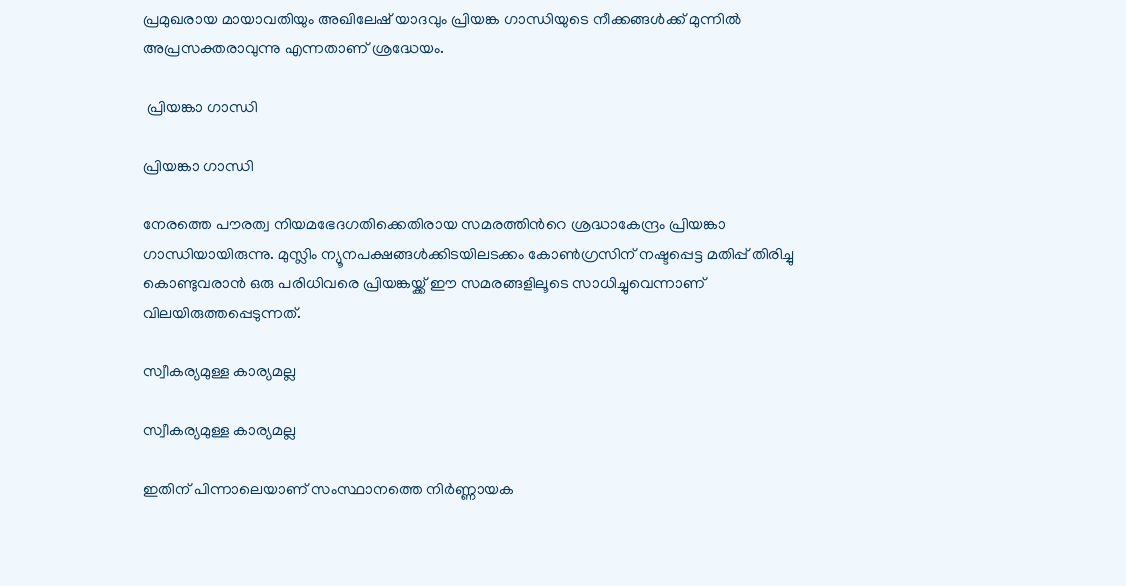പ്രമുഖരായ മായാവതിയും അഖിലേഷ് യാദവും പ്രിയങ്ക ഗാന്ധിയുടെ നീക്കങ്ങള്‍ക്ക് മുന്നില്‍ അപ്രസക്തരാവുന്നു എന്നതാണ് ശ്രദ്ധേയം.

 പ്രിയങ്കാ ഗാന്ധി

പ്രിയങ്കാ ഗാന്ധി

നേരത്തെ പൗരത്വ നിയമഭേദഗതിക്കെതിരായ സമരത്തിന്‍റെ ശ്രദ്ധാകേന്ദ്രം പ്രിയങ്കാ ഗാന്ധിയായിരുന്നു. മുസ്ലിം ന്യൂനപക്ഷങ്ങള്‍ക്കിടയിലടക്കം കോണ്‍ഗ്രസിന് നഷ്ടപ്പെട്ട മതിപ്പ് തിരിച്ചു കൊണ്ടുവരാന്‍ ഒരു പരിധിവരെ പ്രിയങ്കയ്ക്ക് ഈ സമരങ്ങളിലൂടെ സാധിച്ചുവെന്നാണ് വിലയിരുത്തപ്പെടുന്നത്.

സ്വീകര്യമുള്ള കാര്യമല്ല

സ്വീകര്യമുള്ള കാര്യമല്ല

ഇതിന് പിന്നാലെയാണ് സംസ്ഥാനത്തെ നിര്‍ണ്ണായക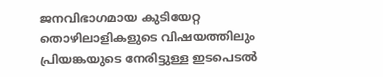ജനവിഭാഗമായ കുടിയേറ്റ തൊഴിലാളികളുടെ വിഷയത്തിലും പ്രിയങ്കയുടെ നേരിട്ടുള്ള ഇടപെടല്‍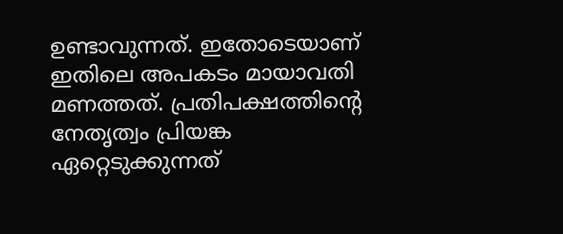ഉണ്ടാവുന്നത്. ഇതോടെയാണ് ഇതിലെ അപകടം മായാവതി മണത്തത്. പ്രതിപക്ഷത്തിന്‍റെ നേതൃത്വം പ്രിയങ്ക ഏറ്റെടുക്കുന്നത്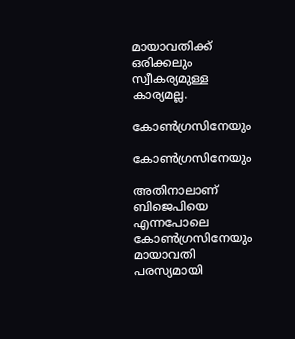മായാവതിക്ക് ഒരിക്കലും സ്വീകര്യമുള്ള കാര്യമല്ല.

കോണ്‍ഗ്രസിനേയും

കോണ്‍ഗ്രസിനേയും

അതിനാലാണ് ബിജെപിയെ എന്നപോലെ കോണ്‍ഗ്രസിനേയും മായാവതി പരസ്യമായി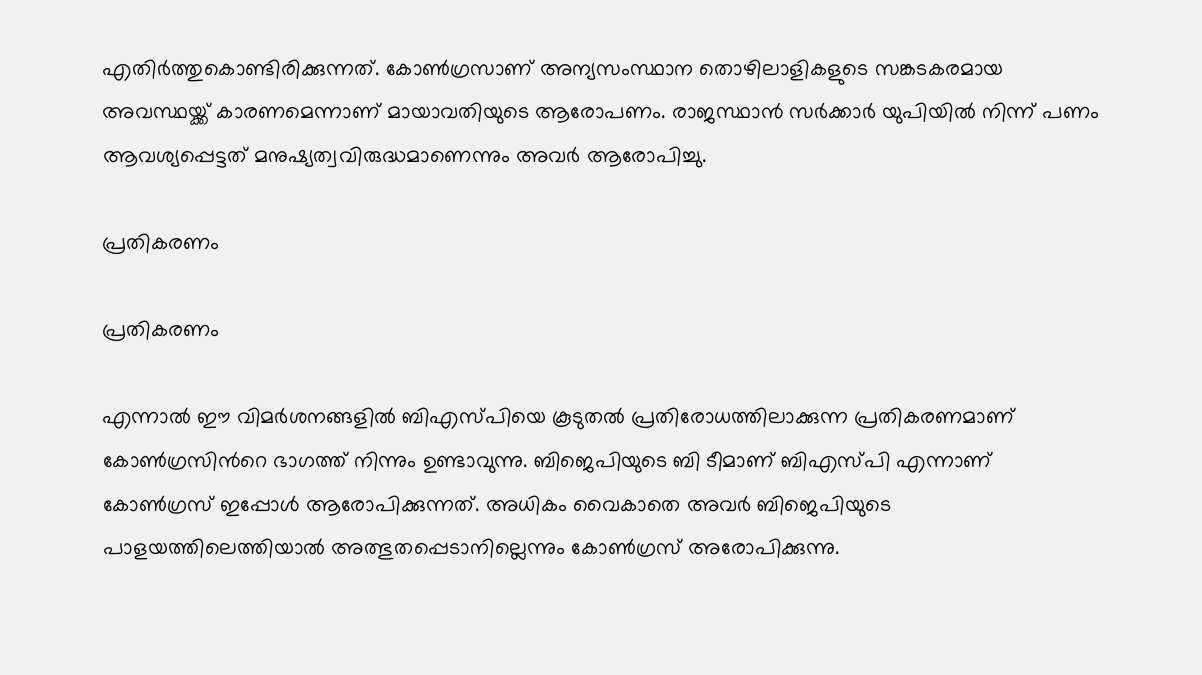എതിര്‍ത്തുകൊണ്ടിരിക്കുന്നത്. കോണ്‍ഗ്രസാണ് അന്യസംസ്ഥാന തൊഴിലാളികളുടെ സങ്കടകരമായ അവസ്ഥയ്ക്ക് കാരണമെന്നാണ് മായാവതിയുടെ ആരോപണം. രാജസ്ഥാന്‍ സര്‍ക്കാര്‍ യുപിയില്‍ നിന്ന് പണം ആവശ്യപ്പെട്ടത് മനുഷ്യത്വവിരുദ്ധമാണെന്നും അവര്‍ ആരോപിച്ചു.

പ്രതികരണം

പ്രതികരണം

എന്നാല്‍ ഈ വിമര്‍ശനങ്ങളില്‍ ബിഎസ്പിയെ കൂടുതല്‍ പ്രതിരോധത്തിലാക്കുന്ന പ്രതികരണമാണ് കോണ്‍ഗ്രസിന്‍റെ ഭാഗത്ത് നിന്നും ഉണ്ടാവുന്നു. ബിജെപിയുടെ ബി ടീമാണ് ബിഎസ്പി എന്നാണ് കോണ്‍ഗ്രസ് ഇപ്പോള്‍ ആരോപിക്കുന്നത്. അധികം വൈകാതെ അവര്‍ ബിജെപിയുടെ പാളയത്തിലെത്തിയാല്‍ അത്ഭുതപ്പെടാനില്ലെന്നും കോണ്‍ഗ്രസ് അരോപിക്കുന്നു.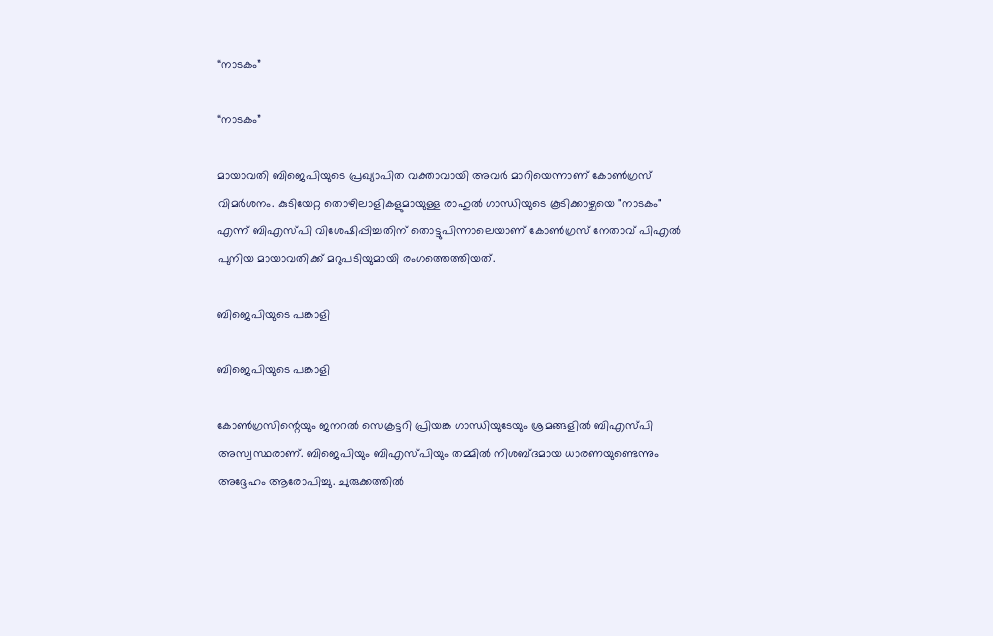“നാടകം”

“നാടകം”

മായാവതി ബിജെപിയുടെ പ്രഖ്യാപിത വക്താവായി അവര്‍ മാറിയെന്നാണ് കോണ്‍ഗ്രസ് വിമര്‍ശനം. കുടിയേറ്റ തൊഴിലാളികളുമായുള്ള രാഹുൽ ഗാന്ധിയുടെ കൂടിക്കാഴ്ചയെ "നാടകം" എന്ന് ബി‌എസ്‌പി വിശേഷിപ്പിച്ചതിന് തൊട്ടുപിന്നാലെയാണ് കോൺഗ്രസ് നേതാവ് പി‌എൽ പുനിയ മായാവതിക്ക് മറുപടിയുമായി രംഗത്തെത്തിയത്.

ബിജെപിയുടെ പങ്കാളി

ബിജെപിയുടെ പങ്കാളി

കോൺഗ്രസിന്റെയും ജനറൽ സെക്രട്ടറി പ്രിയങ്ക ഗാന്ധിയുടേയും ശ്രമങ്ങളിൽ ബിഎസ്പി അസ്വസ്ഥരാണ്. ബിജെപിയും ബിഎസ്പിയും തമ്മില്‍ നിശബ്ദമായ ധാരണയുണ്ടെന്നും അദ്ദേഹം ആരോപിച്ചു. ചുരുക്കത്തില്‍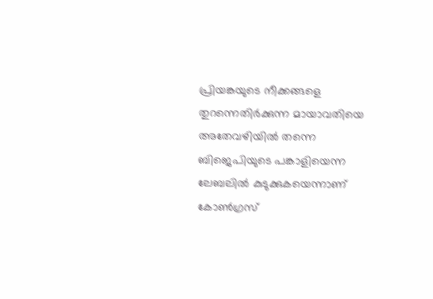പ്രിയങ്കയുടെ നീക്കങ്ങളെ തുറന്നെതിര്‍ക്കുന്ന മായാവതിയെ അതേവഴിയില്‍ തന്നെ ബിജെപിയുടെ പങ്കാളിയെന്ന ലേബലില്‍ കുടുക്കുകയെന്നാണ് കോണ്‍ഗ്രസ്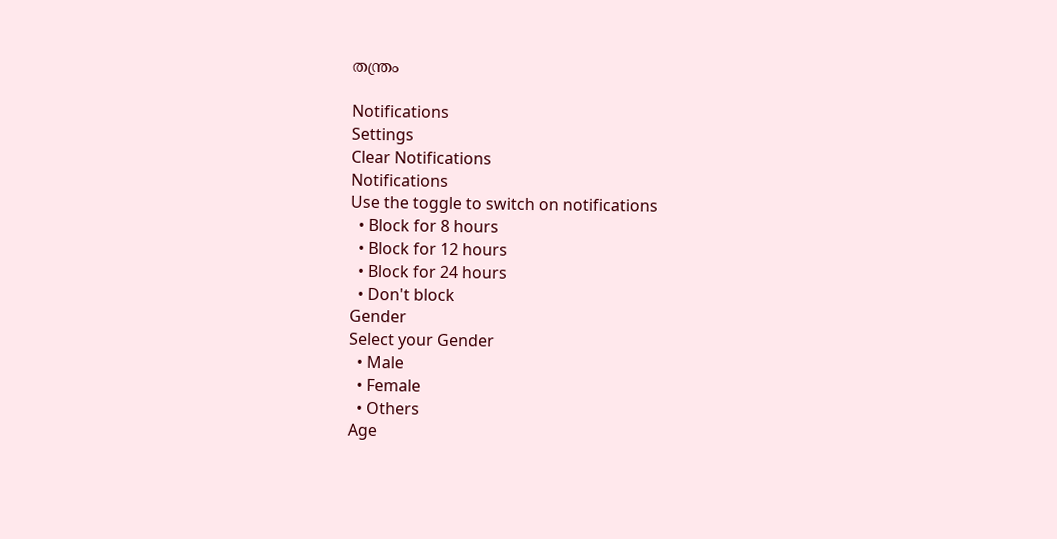തന്ത്രം

Notifications
Settings
Clear Notifications
Notifications
Use the toggle to switch on notifications
  • Block for 8 hours
  • Block for 12 hours
  • Block for 24 hours
  • Don't block
Gender
Select your Gender
  • Male
  • Female
  • Others
Age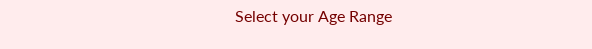Select your Age Range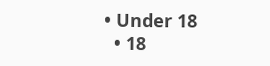• Under 18
  • 18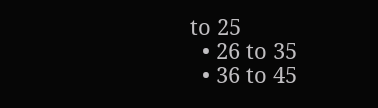to 25
  • 26 to 35
  • 36 to 45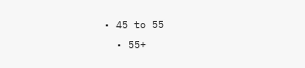• 45 to 55
  • 55+